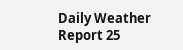Daily Weather Report 25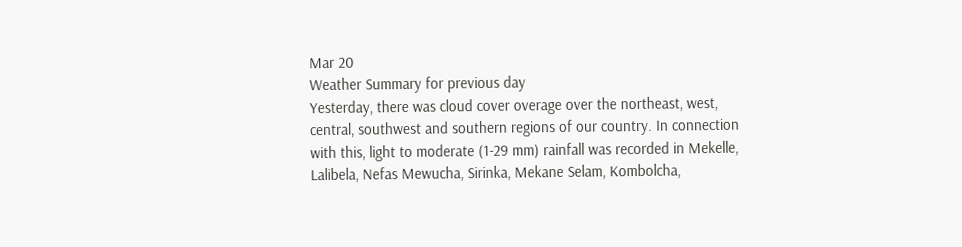Mar 20
Weather Summary for previous day
Yesterday, there was cloud cover overage over the northeast, west, central, southwest and southern regions of our country. In connection with this, light to moderate (1-29 mm) rainfall was recorded in Mekelle, Lalibela, Nefas Mewucha, Sirinka, Mekane Selam, Kombolcha,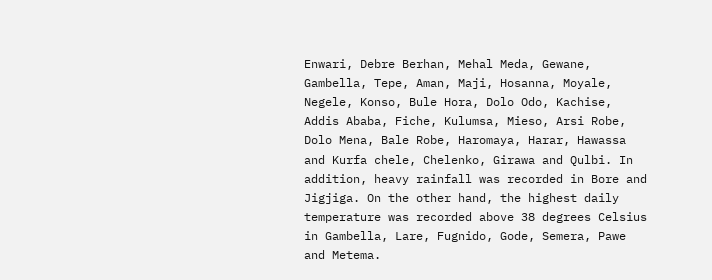Enwari, Debre Berhan, Mehal Meda, Gewane, Gambella, Tepe, Aman, Maji, Hosanna, Moyale, Negele, Konso, Bule Hora, Dolo Odo, Kachise, Addis Ababa, Fiche, Kulumsa, Mieso, Arsi Robe, Dolo Mena, Bale Robe, Haromaya, Harar, Hawassa and Kurfa chele, Chelenko, Girawa and Qulbi. In addition, heavy rainfall was recorded in Bore and Jigjiga. On the other hand, the highest daily temperature was recorded above 38 degrees Celsius in Gambella, Lare, Fugnido, Gode, Semera, Pawe and Metema.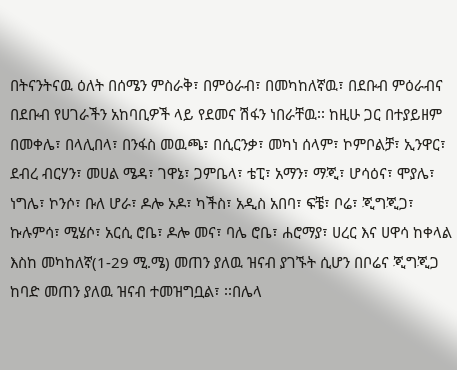በትናንትናዉ ዕለት በሰሜን ምስራቅ፣ በምዕራብ፣ በመካከለኛዉ፣ በደቡብ ምዕራብና በደቡብ የሀገራችን አከባቢዎች ላይ የደመና ሽፋን ነበራቸዉ፡፡ ከዚሁ ጋር በተያይዘም በመቀሌ፣ በላሊበላ፣ በንፋስ መዉጫ፣ በሲርንቃ፣ መካነ ሰላም፣ ኮምቦልቻ፣ ኢንዋር፣ ደብረ ብርሃን፣ መሀል ሜዳ፣ ገዋኔ፣ ጋምቤላ፣ ቴፒ፣ አማን፣ ማጂ፣ ሆሳዕና፣ ሞያሌ፣ ነግሌ፣ ኮንሶ፣ ቡለ ሆራ፣ ዶሎ ኦዶ፣ ካችስ፣ አዲስ አበባ፣ ፍቼ፣ ቦሬ፣ ጂግጂጋ፣ ኩሉምሳ፣ ሚሄሶ፣ አርሲ ሮቤ፣ ዶሎ መና፣ ባሌ ሮቤ፣ ሐሮማያ፣ ሀረር እና ሀዋሳ ከቀላል እስከ መካከለኛ(1-29 ሚ.ሜ) መጠን ያለዉ ዝናብ ያገኙት ሲሆን በቦሬና ጂግጂጋ ከባድ መጠን ያለዉ ዝናብ ተመዝግቧል፣ ፡፡በሌላ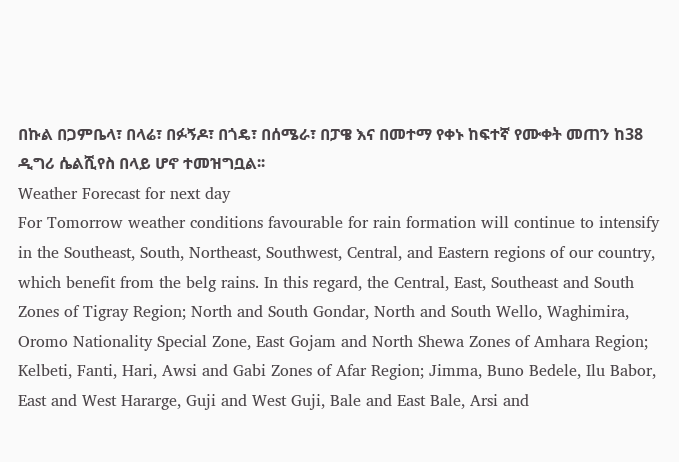በኩል በጋምቤላ፣ በላሬ፣ በፉኝዶ፣ በጎዴ፣ በሰሜራ፣ በፓዌ እና በመተማ የቀኑ ከፍተኛ የሙቀት መጠን ከ38 ዲግሪ ሴልሺየስ በላይ ሆኖ ተመዝግቧል፡፡
Weather Forecast for next day
For Tomorrow weather conditions favourable for rain formation will continue to intensify in the Southeast, South, Northeast, Southwest, Central, and Eastern regions of our country, which benefit from the belg rains. In this regard, the Central, East, Southeast and South Zones of Tigray Region; North and South Gondar, North and South Wello, Waghimira, Oromo Nationality Special Zone, East Gojam and North Shewa Zones of Amhara Region; Kelbeti, Fanti, Hari, Awsi and Gabi Zones of Afar Region; Jimma, Buno Bedele, Ilu Babor, East and West Hararge, Guji and West Guji, Bale and East Bale, Arsi and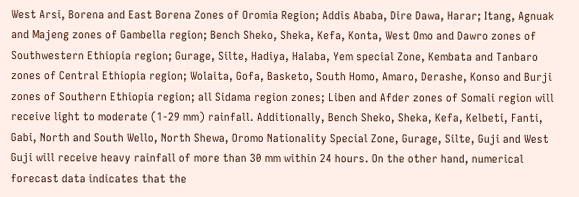West Arsi, Borena and East Borena Zones of Oromia Region; Addis Ababa, Dire Dawa, Harar; Itang, Agnuak and Majeng zones of Gambella region; Bench Sheko, Sheka, Kefa, Konta, West Omo and Dawro zones of Southwestern Ethiopia region; Gurage, Silte, Hadiya, Halaba, Yem special Zone, Kembata and Tanbaro zones of Central Ethiopia region; Wolaita, Gofa, Basketo, South Homo, Amaro, Derashe, Konso and Burji zones of Southern Ethiopia region; all Sidama region zones; Liben and Afder zones of Somali region will receive light to moderate (1-29 mm) rainfall. Additionally, Bench Sheko, Sheka, Kefa, Kelbeti, Fanti, Gabi, North and South Wello, North Shewa, Oromo Nationality Special Zone, Gurage, Silte, Guji and West Guji will receive heavy rainfall of more than 30 mm within 24 hours. On the other hand, numerical forecast data indicates that the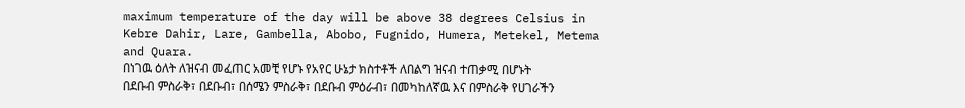maximum temperature of the day will be above 38 degrees Celsius in Kebre Dahir, Lare, Gambella, Abobo, Fugnido, Humera, Metekel, Metema and Quara.
በነገዉ ዕለት ለዝናብ መፈጠር አመቺ የሆኑ የአየር ሁኔታ ክስተቶች ለበልግ ዝናብ ተጠቃሚ በሆኑት በደቡብ ምስራቅ፣ በደቡብ፣ በሰሜን ምስራቅ፣ በደቡብ ምዕራብ፣ በመካከለኛዉ እና በምስራቅ የሀገራችን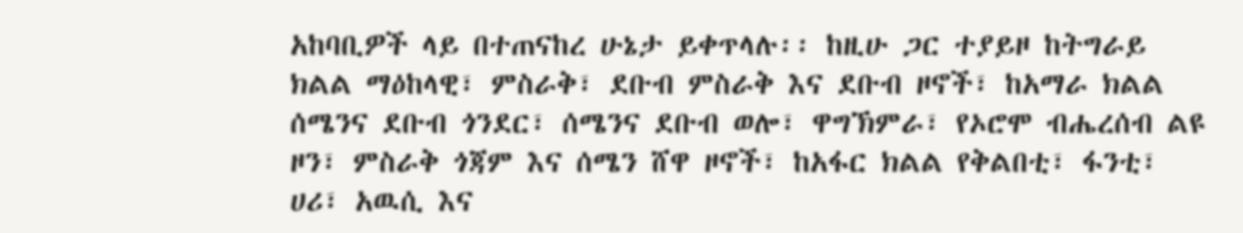አከባቢዎች ላይ በተጠናከረ ሁኔታ ይቀጥላሉ፡፡ ከዚሁ ጋር ተያይዞ ከትግራይ ክልል ማዕከላዊ፣ ምስራቅ፣ ደቡብ ምስራቅ እና ደቡብ ዞኖች፣ ከአማራ ክልል ሰሜንና ደቡብ ጎንደር፣ ሰሜንና ደቡብ ወሎ፣ ዋግኽምራ፣ የኦሮሞ ብሔረሰብ ልዩ ዞን፣ ምስራቅ ጎጃም እና ሰሜን ሸዋ ዞኖች፣ ከአፋር ክልል የቅልበቲ፣ ፋንቲ፣ ሀሪ፣ አዉሲ እና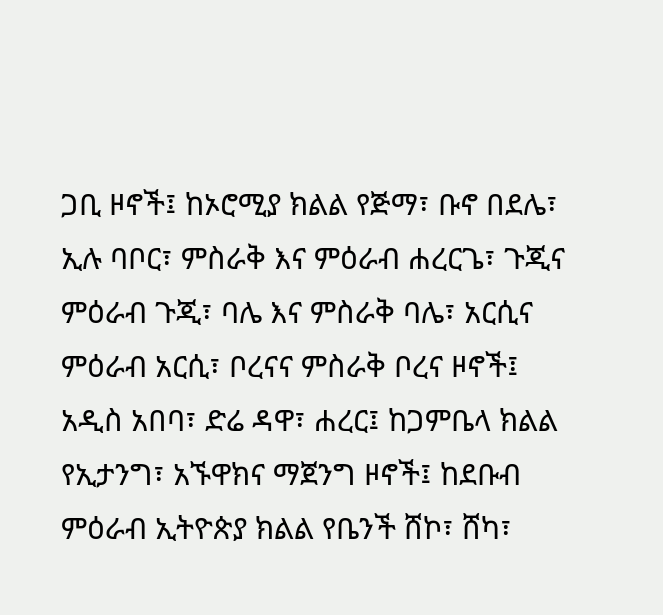ጋቢ ዞኖች፤ ከኦሮሚያ ክልል የጅማ፣ ቡኖ በደሌ፣ ኢሉ ባቦር፣ ምስራቅ እና ምዕራብ ሐረርጌ፣ ጉጂና ምዕራብ ጉጂ፣ ባሌ እና ምስራቅ ባሌ፣ አርሲና ምዕራብ አርሲ፣ ቦረናና ምስራቅ ቦረና ዞኖች፤ አዲስ አበባ፣ ድሬ ዳዋ፣ ሐረር፤ ከጋምቤላ ክልል የኢታንግ፣ አኙዋክና ማጀንግ ዞኖች፤ ከደቡብ ምዕራብ ኢትዮጵያ ክልል የቤንች ሸኮ፣ ሸካ፣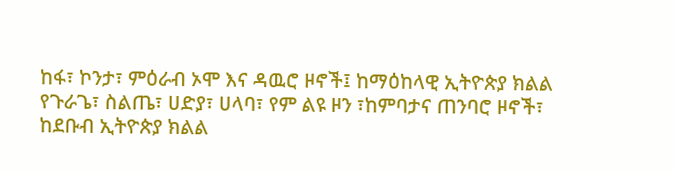ከፋ፣ ኮንታ፣ ምዕራብ ኦሞ እና ዳዉሮ ዞኖች፤ ከማዕከላዊ ኢትዮጵያ ክልል የጉራጌ፣ ስልጤ፣ ሀድያ፣ ሀላባ፣ የም ልዩ ዞን ፣ከምባታና ጠንባሮ ዞኖች፣ ከደቡብ ኢትዮጵያ ክልል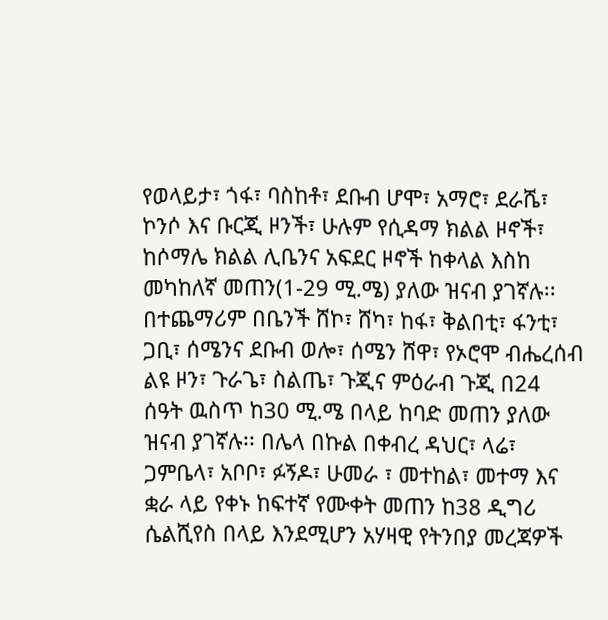የወላይታ፣ ጎፋ፣ ባስከቶ፣ ደቡብ ሆሞ፣ አማሮ፣ ደራሼ፣ ኮንሶ እና ቡርጂ ዞንች፣ ሁሉም የሲዳማ ክልል ዞኖች፣ ከሶማሌ ክልል ሊቤንና አፍደር ዞኖች ከቀላል እስከ መካከለኛ መጠን(1-29 ሚ.ሜ) ያለው ዝናብ ያገኛሉ፡፡ በተጨማሪም በቤንች ሸኮ፣ ሸካ፣ ከፋ፣ ቅልበቲ፣ ፋንቲ፣ ጋቢ፣ ሰሜንና ደቡብ ወሎ፣ ሰሜን ሸዋ፣ የኦሮሞ ብሔረሰብ ልዩ ዞን፣ ጉራጌ፣ ስልጤ፣ ጉጂና ምዕራብ ጉጂ በ24 ሰዓት ዉስጥ ከ30 ሚ.ሜ በላይ ከባድ መጠን ያለው ዝናብ ያገኛሉ፡፡ በሌላ በኩል በቀብረ ዳህር፣ ላሬ፣ ጋምቤላ፣ አቦቦ፣ ፉኝዶ፣ ሁመራ ፣ መተከል፣ መተማ እና ቋራ ላይ የቀኑ ከፍተኛ የሙቀት መጠን ከ38 ዲግሪ ሴልሺየስ በላይ እንደሚሆን አሃዛዊ የትንበያ መረጃዎች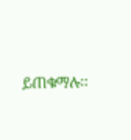ይጠቁማሉ፡፡